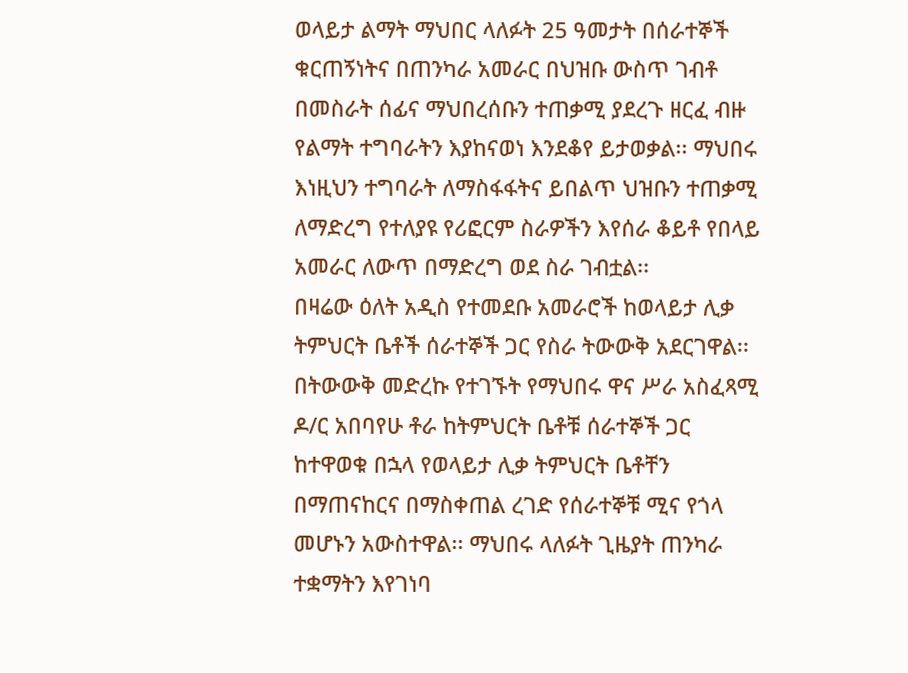ወላይታ ልማት ማህበር ላለፉት 25 ዓመታት በሰራተኞች ቁርጠኝነትና በጠንካራ አመራር በህዝቡ ውስጥ ገብቶ በመስራት ሰፊና ማህበረሰቡን ተጠቃሚ ያደረጉ ዘርፈ ብዙ የልማት ተግባራትን እያከናወነ እንደቆየ ይታወቃል፡፡ ማህበሩ እነዚህን ተግባራት ለማስፋፋትና ይበልጥ ህዝቡን ተጠቃሚ ለማድረግ የተለያዩ የሪፎርም ስራዎችን እየሰራ ቆይቶ የበላይ አመራር ለውጥ በማድረግ ወደ ስራ ገብቷል፡፡
በዛሬው ዕለት አዲስ የተመደቡ አመራሮች ከወላይታ ሊቃ ትምህርት ቤቶች ሰራተኞች ጋር የስራ ትውውቅ አደርገዋል፡፡ በትውውቅ መድረኩ የተገኙት የማህበሩ ዋና ሥራ አስፈጻሚ ዶ/ር አበባየሁ ቶራ ከትምህርት ቤቶቹ ሰራተኞች ጋር ከተዋወቁ በኋላ የወላይታ ሊቃ ትምህርት ቤቶቸን በማጠናከርና በማስቀጠል ረገድ የሰራተኞቹ ሚና የጎላ መሆኑን አውስተዋል፡፡ ማህበሩ ላለፉት ጊዜያት ጠንካራ ተቋማትን እየገነባ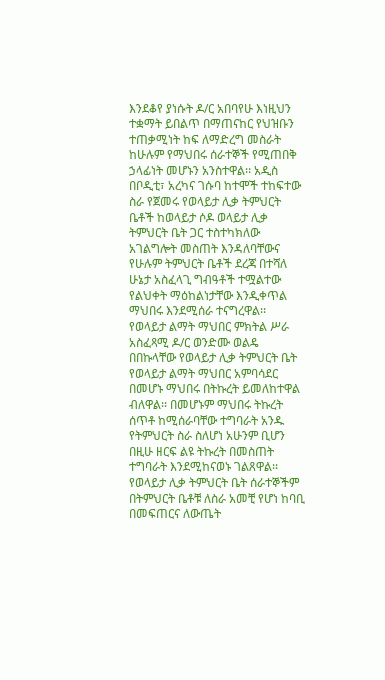እንደቆየ ያነሱት ዶ/ር አበባየሁ እነዚህን ተቋማት ይበልጥ በማጠናከር የህዝቡን ተጠቃሚነት ከፍ ለማድረግ መስራት ከሁሉም የማህበሩ ሰራተኞች የሚጠበቅ ኃላፊነት መሆኑን አንስተዋል፡፡ አዲስ በቦዲቲ፣ አረካና ገሱባ ከተሞች ተከፍተው ስራ የጀመሩ የወላይታ ሊቃ ትምህርት ቤቶች ከወላይታ ሶዶ ወላይታ ሊቃ ትምህርት ቤት ጋር ተስተካክለው አገልግሎት መስጠት እንዳለባቸውና የሁሉም ትምህርት ቤቶች ደረጃ በተሻለ ሁኔታ አስፈላጊ ግብዓቶች ተሟልተው የልህቀት ማዕከልነታቸው እንዲቀጥል ማህበሩ እንደሚሰራ ተናግረዋል፡፡
የወላይታ ልማት ማህበር ምክትል ሥራ አስፈጻሚ ዶ/ር ወንድሙ ወልዴ በበኩላቸው የወላይታ ሊቃ ትምህርት ቤት የወላይታ ልማት ማህበር አምባሳደር በመሆኑ ማህበሩ በትኩረት ይመለከተዋል ብለዋል፡፡ በመሆኑም ማህበሩ ትኩረት ሰጥቶ ከሚሰራባቸው ተግባራት አንዱ የትምህርት ስራ ስለሆነ አሁንም ቢሆን በዚሁ ዘርፍ ልዩ ትኩረት በመስጠት ተግባራት እንደሚከናወኑ ገልጸዋል፡፡
የወላይታ ሊቃ ትምህርት ቤት ሰራተኞችም በትምህርት ቤቶቹ ለስራ አመቺ የሆነ ከባቢ በመፍጠርና ለውጤት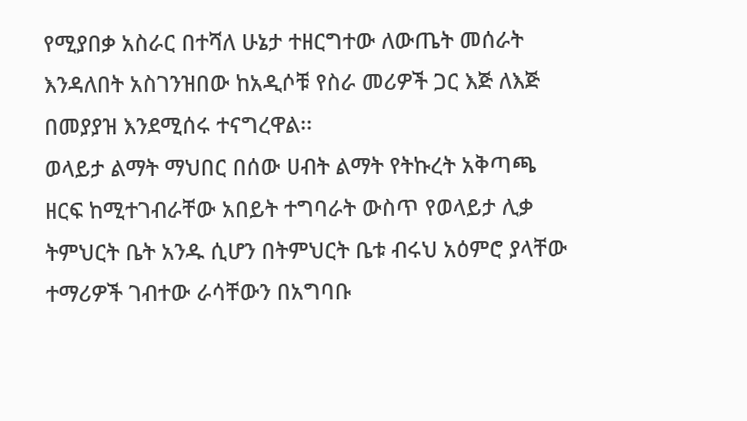የሚያበቃ አስራር በተሻለ ሁኔታ ተዘርግተው ለውጤት መሰራት እንዳለበት አስገንዝበው ከአዲሶቹ የስራ መሪዎች ጋር እጅ ለእጅ በመያያዝ እንደሚሰሩ ተናግረዋል፡፡
ወላይታ ልማት ማህበር በሰው ሀብት ልማት የትኩረት አቅጣጫ ዘርፍ ከሚተገብራቸው አበይት ተግባራት ውስጥ የወላይታ ሊቃ ትምህርት ቤት አንዱ ሲሆን በትምህርት ቤቱ ብሩህ አዕምሮ ያላቸው ተማሪዎች ገብተው ራሳቸውን በአግባቡ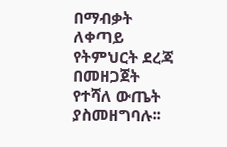በማብቃት ለቀጣይ የትምህርት ደረጃ በመዘጋጀት የተሻለ ውጤት ያስመዘግባሉ፡፡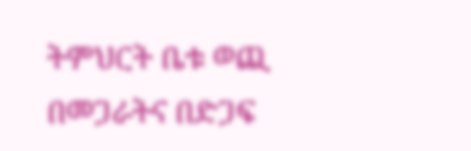ትምህርት ቤቱ ወጪ በመጋራትና በድጋፍ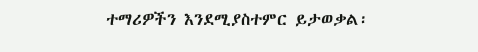ተማሪዎችን እንደሚያስተምር ይታወቃል፡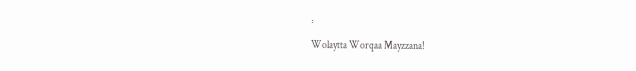፡
Wolaytta Worqaa Mayzzana!